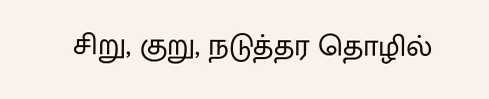சிறு, குறு, நடுத்தர தொழில்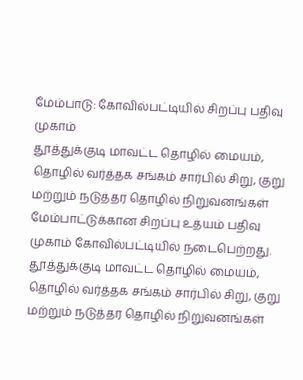மேம்பாடு: கோவில்பட்டியில் சிறப்பு பதிவு முகாம்
தூத்துக்குடி மாவட்ட தொழில் மையம், தொழில் வர்த்தக சங்கம் சார்பில் சிறு, குறு மற்றும் நடுத்தர தொழில் நிறுவனங்கள் மேம்பாட்டுக்கான சிறப்பு உத்யம் பதிவு முகாம் கோவில்பட்டியில் நடைபெற்றது.
தூத்துக்குடி மாவட்ட தொழில் மையம், தொழில் வர்த்தக சங்கம் சார்பில் சிறு, குறு மற்றும் நடுத்தர தொழில் நிறுவனங்கள்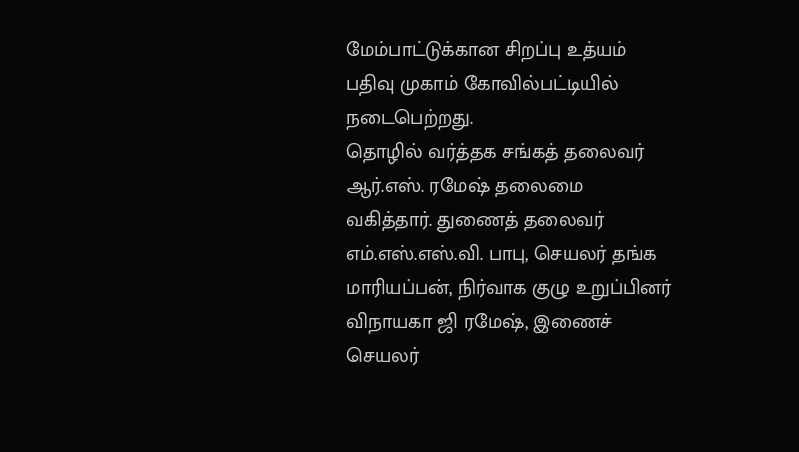மேம்பாட்டுக்கான சிறப்பு உத்யம் பதிவு முகாம் கோவில்பட்டியில் நடைபெற்றது.
தொழில் வர்த்தக சங்கத் தலைவர் ஆர்.எஸ். ரமேஷ் தலைமை வகித்தார். துணைத் தலைவர் எம்.எஸ்.எஸ்.வி. பாபு, செயலர் தங்க மாரியப்பன், நிர்வாக குழு உறுப்பினர் விநாயகா ஜி ரமேஷ், இணைச் செயலர்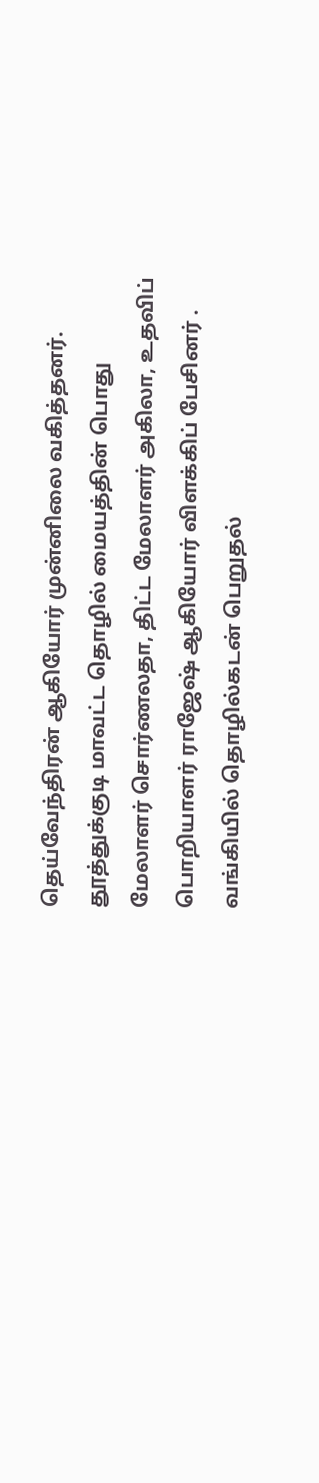தெய்வேந்திரன் ஆகியோர் முன்னிலை வகித்தனர்.
தூத்துக்குடி மாவட்ட தொழில் மையத்தின் பொது மேலாளர் சொர்ணலதா, திட்ட மேலாளர் அகிலா, உதவிப் பொறியாளர் ராஜேஷ் ஆகியோர் விளக்கிப் பேசினர் .
வங்கியில் தொழில்கடன் பெறுதல்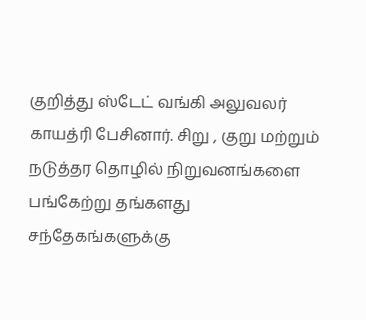குறித்து ஸ்டேட் வங்கி அலுவலர் காயத்ரி பேசினார். சிறு , குறு மற்றும் நடுத்தர தொழில் நிறுவனங்களை பங்கேற்று தங்களது சந்தேகங்களுக்கு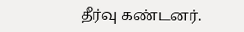தீர்வு கண்டனர்.